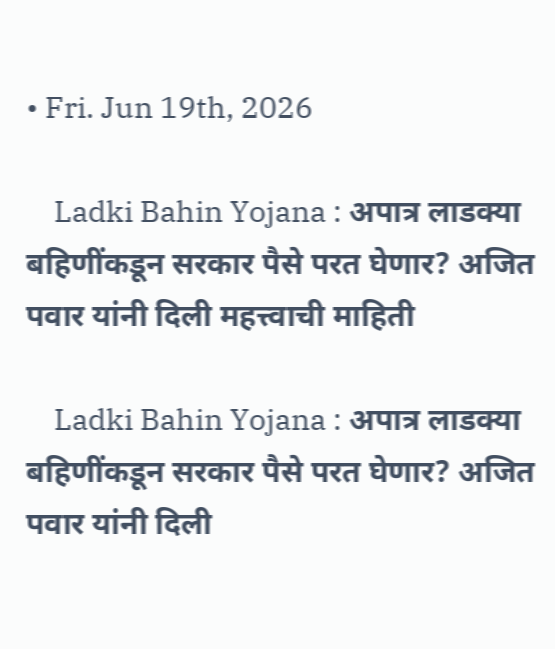• Fri. Jun 19th, 2026

    Ladki Bahin Yojana : अपात्र लाडक्या बहिणींकडून सरकार पैसे परत घेणार? अजित पवार यांनी दिली महत्त्वाची माहिती

    Ladki Bahin Yojana : अपात्र लाडक्या बहिणींकडून सरकार पैसे परत घेणार? अजित पवार यांनी दिली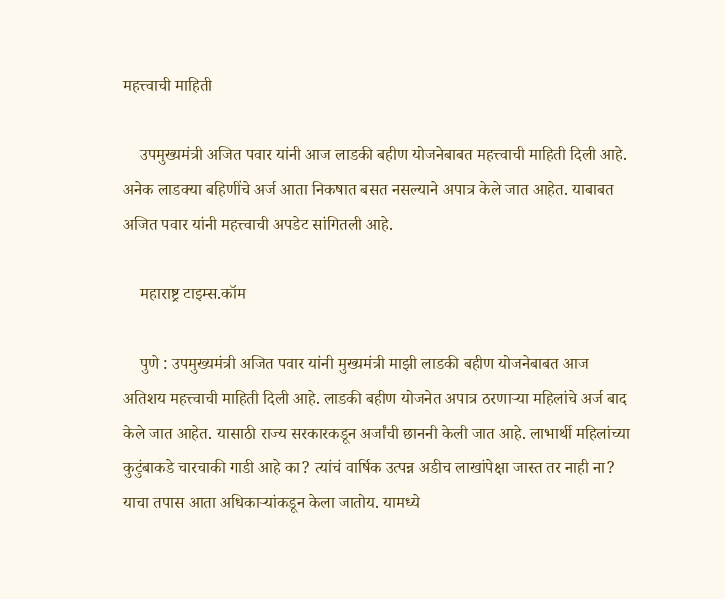महत्त्वाची माहिती

    उपमुख्यमंत्री अजित पवार यांनी आज लाडकी बहीण योजनेबाबत महत्त्वाची माहिती दिली आहे. अनेक लाडक्या बहिणींचे अर्ज आता निकषात बसत नसल्याने अपात्र केले जात आहेत. याबाबत अजित पवार यांनी महत्त्वाची अपडेट सांगितली आहे.

    महाराष्ट्र टाइम्स.कॉम

    पुणे : उपमुख्यमंत्री अजित पवार यांनी मुख्यमंत्री माझी लाडकी बहीण योजनेबाबत आज अतिशय महत्त्वाची माहिती दिली आहे. लाडकी बहीण योजनेत अपात्र ठरणाऱ्या महिलांचे अर्ज बाद केले जात आहेत. यासाठी राज्य सरकारकडून अर्जांची छाननी केली जात आहे. लाभार्थी महिलांच्या कुटुंबाकडे चारचाकी गाडी आहे का? त्यांचं वार्षिक उत्पन्न अडीच लाखांपेक्षा जास्त तर नाही ना? याचा तपास आता अधिकाऱ्यांकडून केला जातोय. यामध्ये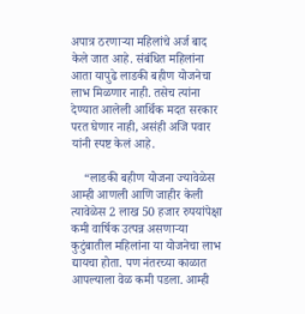अपात्र ठरणाऱ्या महिलांचे अर्ज बाद केले जात आहे. संबंधित महिलांना आता यापुढे लाडकी बहीण योजनेचा लाभ मिळणार नाही. तसेच त्यांना देण्यात आलेली आर्थिक मदत सरकार परत घेणार नाही, असंही अजि पवार यांनी स्पष्ट केलं आहे.

    “लाडकी बहीण योजना ज्यावेळेस आम्ही आणली आणि जाहीर केली त्यावेळेस 2 लाख 50 हजार रुपयांपेक्षा कमी वार्षिक उत्पन्न असणाऱ्या कुटुंबातील महिलांना या योजनेचा लाभ द्यायचा होता. पण नंतरच्या काळात आपल्याला वेळ कमी पडला. आम्ही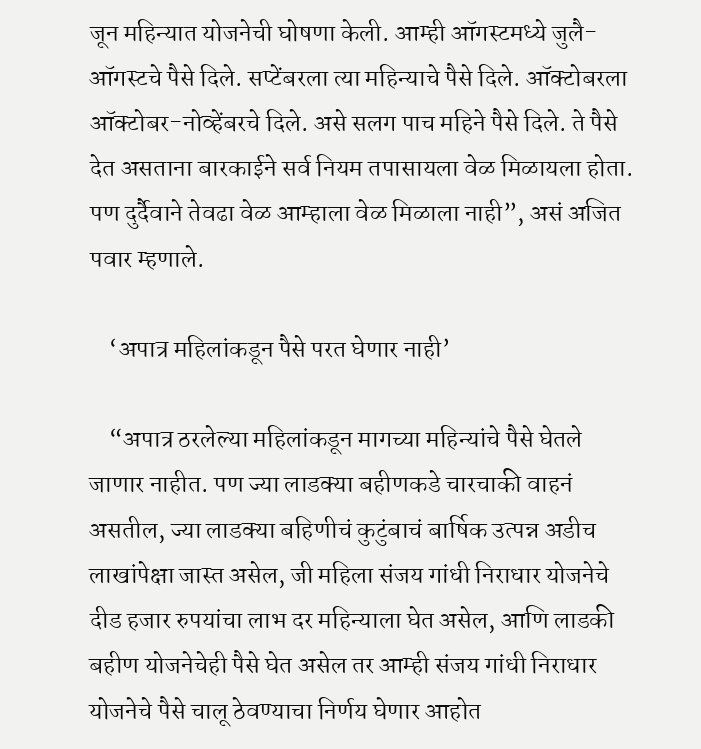जून महिन्यात योजनेची घोषणा केली. आम्ही ऑगस्टमध्ये जुलै-ऑगस्टचे पैसे दिले. सप्टेंबरला त्या महिन्याचे पैसे दिले. ऑक्टोबरला ऑक्टोबर-नोव्हेंबरचे दिले. असे सलग पाच महिने पैसे दिले. ते पैसे देत असताना बारकाईने सर्व नियम तपासायला वेळ मिळायला होता. पण दुर्दैवाने तेवढा वेळ आम्हाला वेळ मिळाला नाही”, असं अजित पवार म्हणाले.

    ‘अपात्र महिलांकडून पैसे परत घेणार नाही’

    “अपात्र ठरलेल्या महिलांकडून मागच्या महिन्यांचे पैसे घेतले जाणार नाहीत. पण ज्या लाडक्या बहीणकडे चारचाकी वाहनं असतील, ज्या लाडक्या बहिणीचं कुटुंबाचं बार्षिक उत्पन्न अडीच लाखांपेक्षा जास्त असेल, जी महिला संजय गांधी निराधार योजनेचे दीड हजार रुपयांचा लाभ दर महिन्याला घेत असेल, आणि लाडकी बहीण योजनेचेही पैसे घेत असेल तर आम्ही संजय गांधी निराधार योजनेचे पैसे चालू ठेवण्याचा निर्णय घेणार आहोत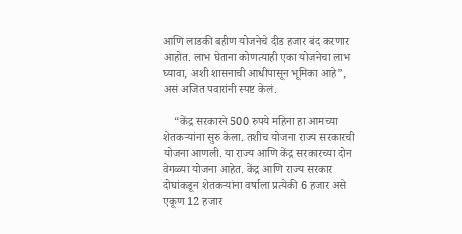आणि लाडकी बहीण योजनेचे दीड हजार बंद करणार आहोत. लाभ घेताना कोणत्याही एका योजनेचा लाभ घ्यावा, अशी शासनाची आधीपासून भूमिका आहे”, असं अजित पवारांनी स्पष्ट केलं.

    “केंद्र सरकारने 500 रुपये महिना हा आमच्या शेतकऱ्यांना सुरु केला. तशीच योजना राज्य सरकारची योजना आणली. या राज्य आणि केंद्र सरकारच्या दोन वेगळ्या योजना आहेत. केंद्र आणि राज्य सरकार दोघांकडून शेतकऱ्यांना वर्षाला प्रत्येकी 6 हजार असे एकूण 12 हजार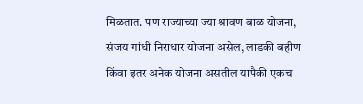मिळतात. पण राज्याच्या ज्या श्रावण बाळ योजना, संजय गांधी निराधार योजना असेल, लाडकी बहीण किंवा इतर अनेक योजना असतील यापैकी एकच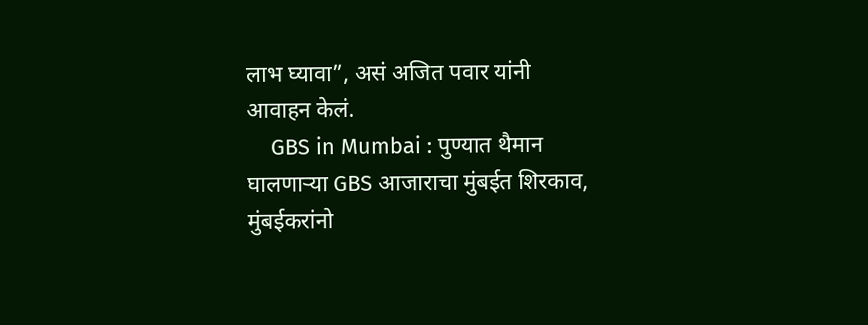लाभ घ्यावा”, असं अजित पवार यांनी आवाहन केलं.
    GBS in Mumbai : पुण्यात थैमान घालणाऱ्या GBS आजाराचा मुंबईत शिरकाव, मुंबईकरांनो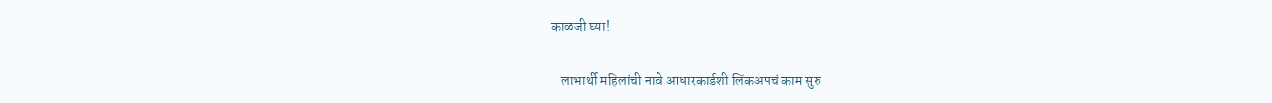काळजी घ्या!

    लाभार्थी महिलांची नावे आधारकार्डशी लिंकअपचं काम सुरु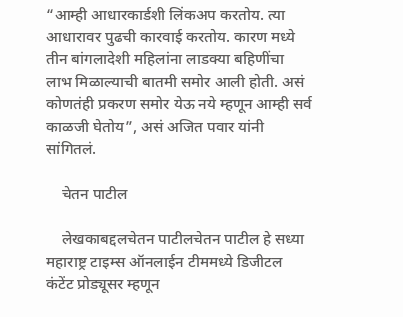“आम्ही आधारकार्डशी लिंकअप करतोय. त्या आधारावर पुढची कारवाई करतोय. कारण मध्ये तीन बांगलादेशी महिलांना लाडक्या बहिणींचा लाभ मिळाल्याची बातमी समोर आली होती. असं कोणतंही प्रकरण समोर येऊ नये म्हणून आम्ही सर्व काळजी घेतोय”, असं अजित पवार यांनी सांगितलं.

    चेतन पाटील

    लेखकाबद्दलचेतन पाटीलचेतन पाटील हे सध्या महाराष्ट्र टाइम्स ऑनलाईन टीममध्ये डिजीटल कंटेंट प्रोड्यूसर म्हणून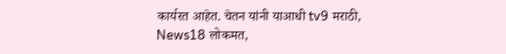कार्यरत आहेत. चेतन यांनी याआधी tv9 मराठी, News18 लोकमत,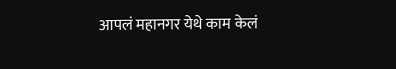आपलं महानगर येथे काम केलं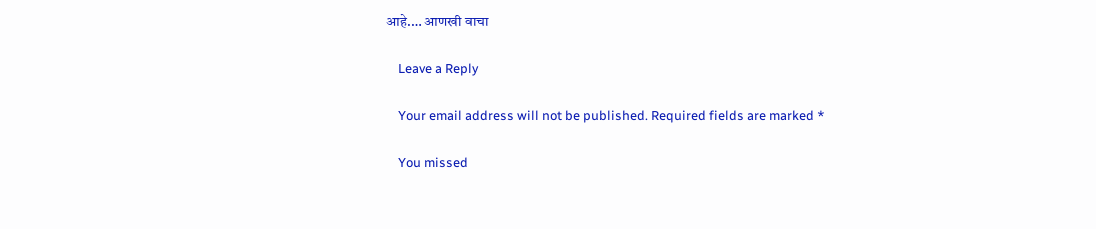आहे.… आणखी वाचा

    Leave a Reply

    Your email address will not be published. Required fields are marked *

    You missed